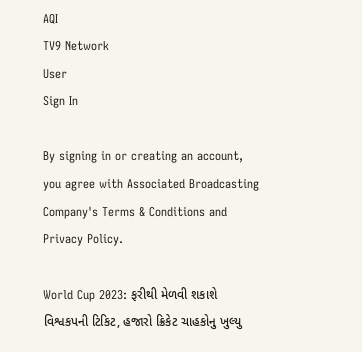AQI
TV9 Network
User
Sign In

By signing in or creating an account, you agree with Associated Broadcasting Company's Terms & Conditions and Privacy Policy.

World Cup 2023: ફરીથી મેળવી શકાશે વિશ્વકપની ટિકિટ, હજારો ક્રિકેટ ચાહકોનુ ખુલ્યુ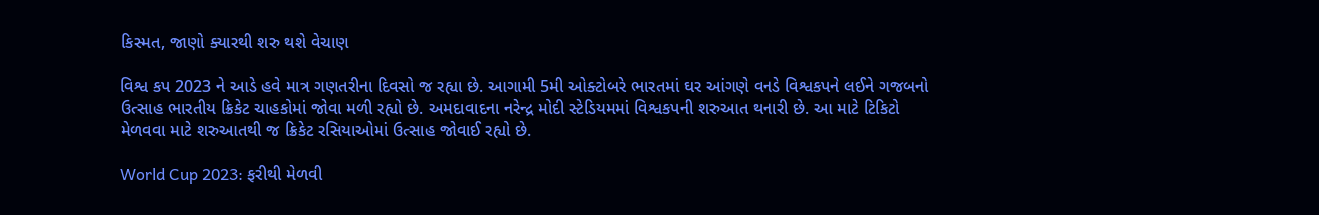કિસ્મત, જાણો ક્યારથી શરુ થશે વેચાણ

વિશ્વ કપ 2023 ને આડે હવે માત્ર ગણતરીના દિવસો જ રહ્યા છે. આગામી 5મી ઓક્ટોબરે ભારતમાં ઘર આંગણે વનડે વિશ્વકપને લઈને ગજબનો ઉત્સાહ ભારતીય ક્રિકેટ ચાહકોમાં જોવા મળી રહ્યો છે. અમદાવાદના નરેન્દ્ર મોદી સ્ટેડિયમમાં વિશ્વકપની શરુઆત થનારી છે. આ માટે ટિકિટો મેળવવા માટે શરુઆતથી જ ક્રિકેટ રસિયાઓમાં ઉત્સાહ જોવાઈ રહ્યો છે.

World Cup 2023: ફરીથી મેળવી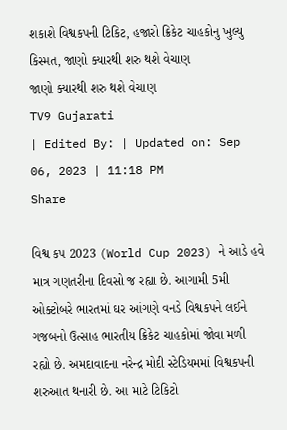શકાશે વિશ્વકપની ટિકિટ, હજારો ક્રિકેટ ચાહકોનુ ખુલ્યુ કિસ્મત, જાણો ક્યારથી શરુ થશે વેચાણ
જાણો ક્યારથી શરુ થશે વેચાણ
TV9 Gujarati
| Edited By: | Updated on: Sep 06, 2023 | 11:18 PM
Share

વિશ્વ કપ 2023 (World Cup 2023) ને આડે હવે માત્ર ગણતરીના દિવસો જ રહ્યા છે. આગામી 5મી ઓક્ટોબરે ભારતમાં ઘર આંગણે વનડે વિશ્વકપને લઈને ગજબનો ઉત્સાહ ભારતીય ક્રિકેટ ચાહકોમાં જોવા મળી રહ્યો છે. અમદાવાદના નરેન્દ્ર મોદી સ્ટેડિયમમાં વિશ્વકપની શરુઆત થનારી છે. આ માટે ટિકિટો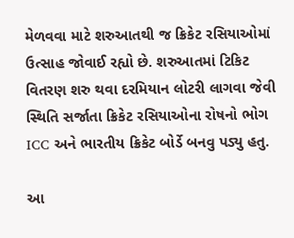મેળવવા માટે શરુઆતથી જ ક્રિકેટ રસિયાઓમાં ઉત્સાહ જોવાઈ રહ્યો છે. શરુઆતમાં ટિકિટ વિતરણ શરુ થવા દરમિયાન લોટરી લાગવા જેવી સ્થિતિ સર્જાતા ક્રિકેટ રસિયાઓના રોષનો ભોગ ICC અને ભારતીય ક્રિકેટ બોર્ડે બનવુ પડ્યુ હતુ.

આ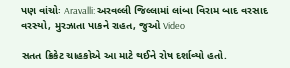પણ વાંચોઃ Aravalli: અરવલ્લી જિલ્લામાં લાંબા વિરામ બાદ વરસાદ વરસ્યો, મુરઝાતા પાકને રાહત, જુઓ Video

સતત ક્રિકેટ ચાહકોએ આ માટે થઈને રોષ દર્શાવ્યો હતો.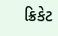ક્રિકેટ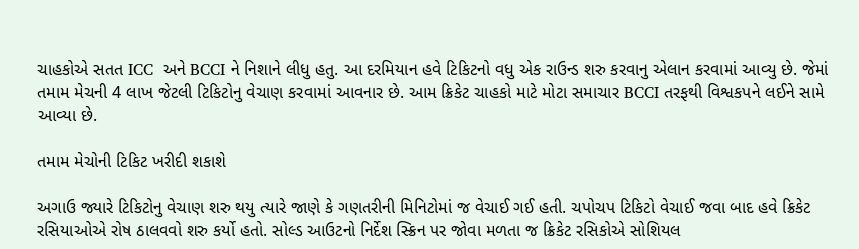ચાહકોએ સતત ICC  અને BCCI ને નિશાને લીધુ હતુ. આ દરમિયાન હવે ટિકિટનો વધુ એક રાઉન્ડ શરુ કરવાનુ એલાન કરવામાં આવ્યુ છે. જેમાં તમામ મેચની 4 લાખ જેટલી ટિકિટોનુ વેચાણ કરવામાં આવનાર છે. આમ ક્રિકેટ ચાહકો માટે મોટા સમાચાર BCCI તરફથી વિશ્વકપને લઈને સામે આવ્યા છે.

તમામ મેચોની ટિકિટ ખરીદી શકાશે

અગાઉ જ્યારે ટિકિટોનુ વેચાણ શરુ થયુ ત્યારે જાણે કે ગણતરીની મિનિટોમાં જ વેચાઈ ગઈ હતી. ચપોચપ ટિકિટો વેચાઈ જવા બાદ હવે ક્રિકેટ રસિયાઓએ રોષ ઠાલવવો શરુ કર્યો હતો. સોલ્ડ આઉટનો નિર્દેશ સ્ક્રિન પર જોવા મળતા જ ક્રિકેટ રસિકોએ સોશિયલ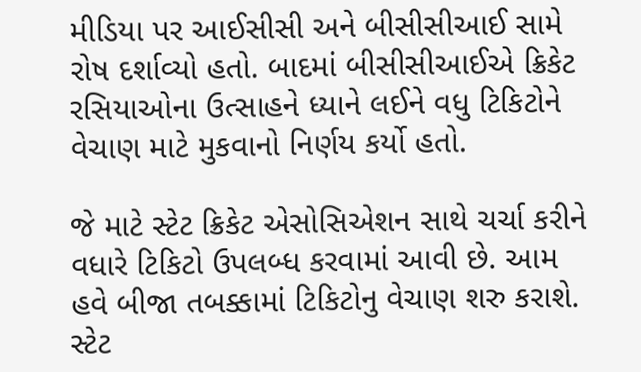મીડિયા પર આઈસીસી અને બીસીસીઆઈ સામે રોષ દર્શાવ્યો હતો. બાદમાં બીસીસીઆઈએ ક્રિકેટ રસિયાઓના ઉત્સાહને ધ્યાને લઈને વધુ ટિકિટોને વેચાણ માટે મુકવાનો નિર્ણય કર્યો હતો.

જે માટે સ્ટેટ ક્રિકેટ એસોસિએશન સાથે ચર્ચા કરીને વધારે ટિકિટો ઉપલબ્ધ કરવામાં આવી છે. આમ હવે બીજા તબક્કામાં ટિકિટોનુ વેચાણ શરુ કરાશે. સ્ટેટ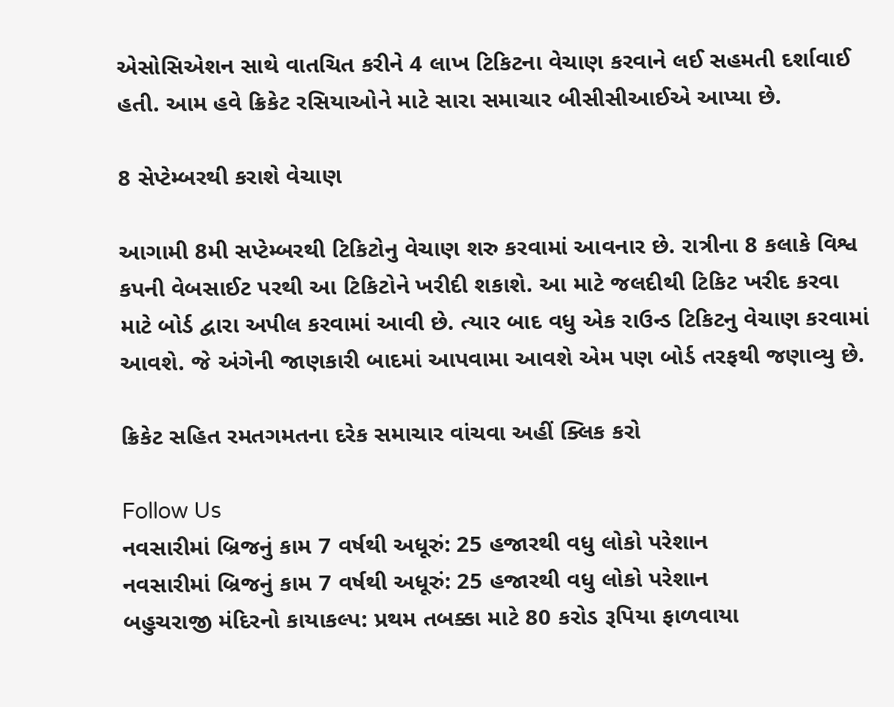એસોસિએશન સાથે વાતચિત કરીને 4 લાખ ટિકિટના વેચાણ કરવાને લઈ સહમતી દર્શાવાઈ હતી. આમ હવે ક્રિકેટ રસિયાઓને માટે સારા સમાચાર બીસીસીઆઈએ આપ્યા છે.

8 સેપ્ટેમ્બરથી કરાશે વેચાણ

આગામી 8મી સપ્ટેમ્બરથી ટિકિટોનુ વેચાણ શરુ કરવામાં આવનાર છે. રાત્રીના 8 કલાકે વિશ્વ કપની વેબસાઈટ પરથી આ ટિકિટોને ખરીદી શકાશે. આ માટે જલદીથી ટિકિટ ખરીદ કરવા માટે બોર્ડ દ્વારા અપીલ કરવામાં આવી છે. ત્યાર બાદ વધુ એક રાઉન્ડ ટિકિટનુ વેચાણ કરવામાં આવશે. જે અંગેની જાણકારી બાદમાં આપવામા આવશે એમ પણ બોર્ડ તરફથી જણાવ્યુ છે.

ક્રિકેટ સહિત રમતગમતના દરેક સમાચાર વાંચવા અહીં ક્લિક કરો

Follow Us
નવસારીમાં બ્રિજનું કામ 7 વર્ષથી અધૂરું: 25 હજારથી વધુ લોકો પરેશાન
નવસારીમાં બ્રિજનું કામ 7 વર્ષથી અધૂરું: 25 હજારથી વધુ લોકો પરેશાન
બહુચરાજી મંદિરનો કાયાકલ્પ: પ્રથમ તબક્કા માટે 80 કરોડ રૂપિયા ફાળવાયા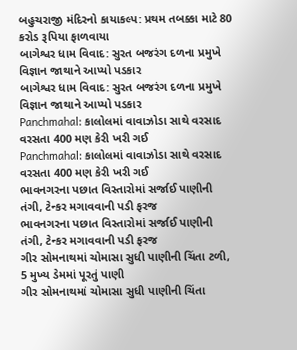બહુચરાજી મંદિરનો કાયાકલ્પ: પ્રથમ તબક્કા માટે 80 કરોડ રૂપિયા ફાળવાયા
બાગેશ્વર ધામ વિવાદ: સુરત બજરંગ દળના પ્રમુખે વિજ્ઞાન જાથાને આપ્યો પડકાર
બાગેશ્વર ધામ વિવાદ: સુરત બજરંગ દળના પ્રમુખે વિજ્ઞાન જાથાને આપ્યો પડકાર
Panchmahal: કાલોલમાં વાવાઝોડા સાથે વરસાદ વરસતા 400 મણ કેરી ખરી ગઈ
Panchmahal: કાલોલમાં વાવાઝોડા સાથે વરસાદ વરસતા 400 મણ કેરી ખરી ગઈ
ભાવનગરના પછાત વિસ્તારોમાં સર્જાઈ પાણીની તંગી, ટેન્કર મગાવવાની પડી ફરજ
ભાવનગરના પછાત વિસ્તારોમાં સર્જાઈ પાણીની તંગી, ટેન્કર મગાવવાની પડી ફરજ
ગીર સોમનાથમાં ચોમાસા સુધી પાણીની ચિંતા ટળી, 5 મુખ્ય ડેમમાં પૂરતું પાણી
ગીર સોમનાથમાં ચોમાસા સુધી પાણીની ચિંતા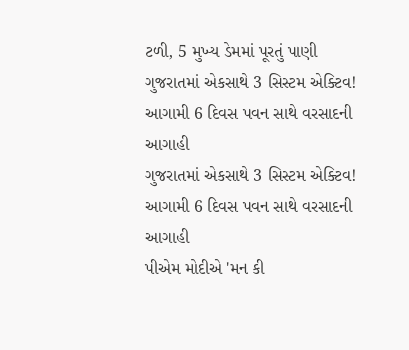ટળી, 5 મુખ્ય ડેમમાં પૂરતું પાણી
ગુજરાતમાં એકસાથે 3 સિસ્ટમ એક્ટિવ! આગામી 6 દિવસ પવન સાથે વરસાદની આગાહી
ગુજરાતમાં એકસાથે 3 સિસ્ટમ એક્ટિવ! આગામી 6 દિવસ પવન સાથે વરસાદની આગાહી
પીએમ મોદીએ 'મન કી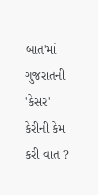બાત'માં ગુજરાતની 'કેસર' કેરીની કેમ કરી વાત ?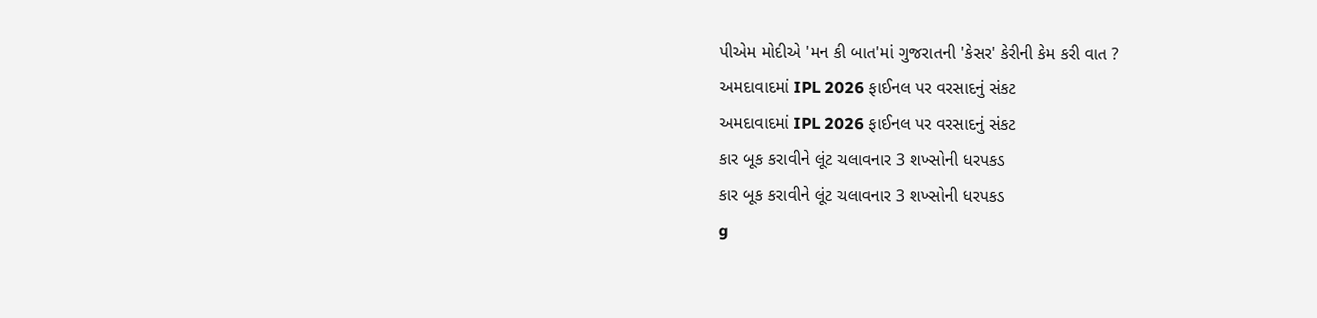પીએમ મોદીએ 'મન કી બાત'માં ગુજરાતની 'કેસર' કેરીની કેમ કરી વાત ?
અમદાવાદમાં IPL 2026 ફાઈનલ પર વરસાદનું સંકટ
અમદાવાદમાં IPL 2026 ફાઈનલ પર વરસાદનું સંકટ
કાર બૂક કરાવીને લૂંટ ચલાવનાર 3 શખ્સોની ધરપકડ
કાર બૂક કરાવીને લૂંટ ચલાવનાર 3 શખ્સોની ધરપકડ
g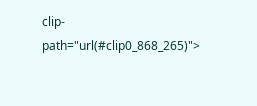clip-path="url(#clip0_868_265)">